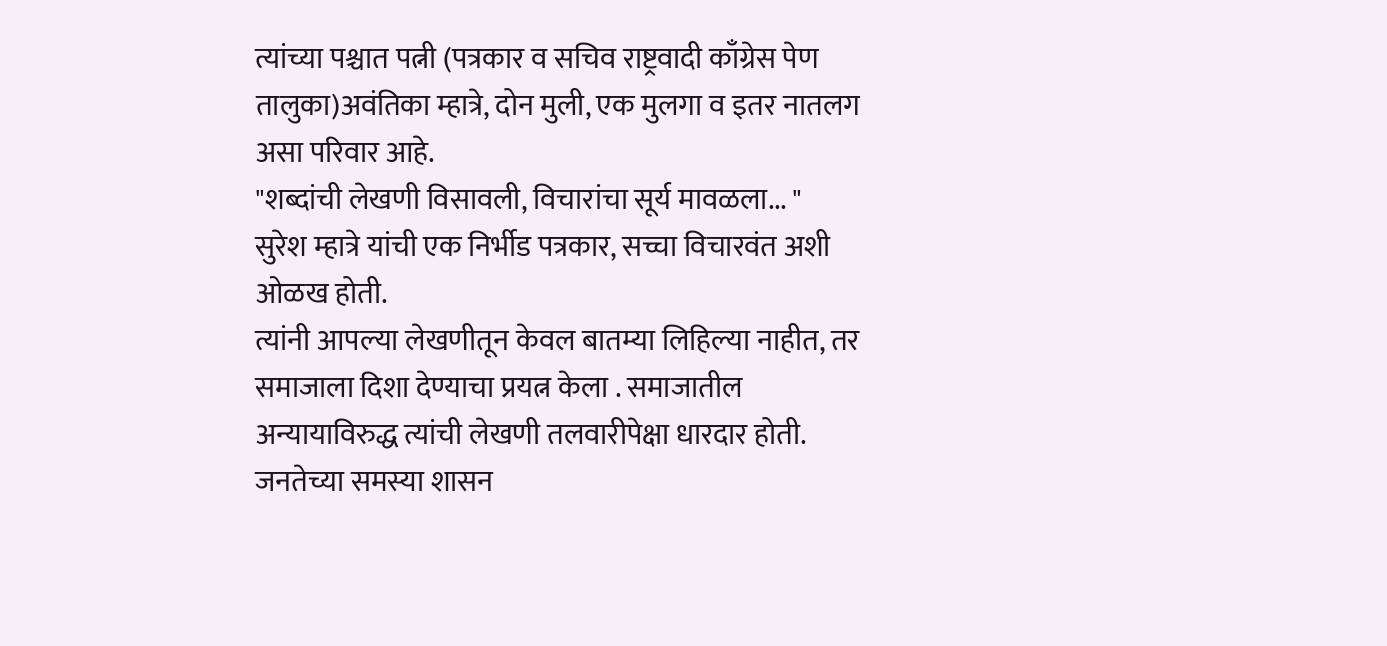त्यांच्या पश्चात पत्नी (पत्रकार व सचिव राष्ट्रवादी काँग्रेस पेण तालुका)अवंतिका म्हात्रे, दोन मुली, एक मुलगा व इतर नातलग असा परिवार आहे.
"शब्दांची लेखणी विसावली, विचारांचा सूर्य मावळला... "
सुरेश म्हात्रे यांची एक निर्भीड पत्रकार, सच्चा विचारवंत अशी ओळख होती.
त्यांनी आपल्या लेखणीतून केवल बातम्या लिहिल्या नाहीत, तर समाजाला दिशा देण्याचा प्रयत्न केला . समाजातील अन्यायाविरुद्ध त्यांची लेखणी तलवारीपेक्षा धारदार होती. जनतेच्या समस्या शासन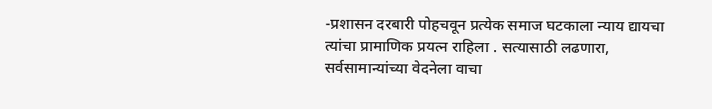-प्रशासन दरबारी पोहचवून प्रत्येक समाज घटकाला न्याय द्यायचा त्यांचा प्रामाणिक प्रयत्न राहिला . सत्यासाठी लढणारा, सर्वसामान्यांच्या वेदनेला वाचा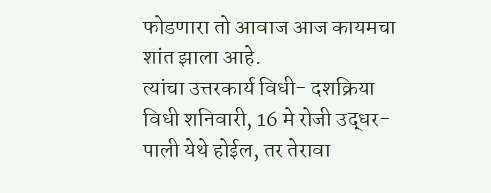फोडणारा तो आवाज आज कायमचा शांत झाला आहे.
त्यांचा उत्तरकार्य विधी- दशक्रिया विधी शनिवारी, 16 मे रोजी उद्धर-पाली येथे होईल, तर तेरावा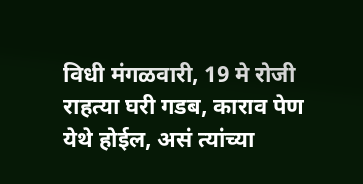विधी मंगळवारी, 19 मे रोजी राहत्या घरी गडब, काराव पेण येथे होईल, असं त्यांच्या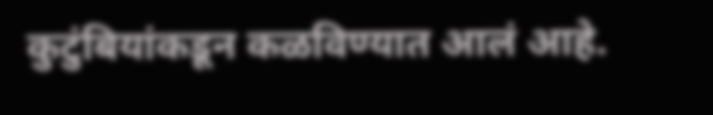कुटुंबियांकडून कळविण्यात आलं आहे.